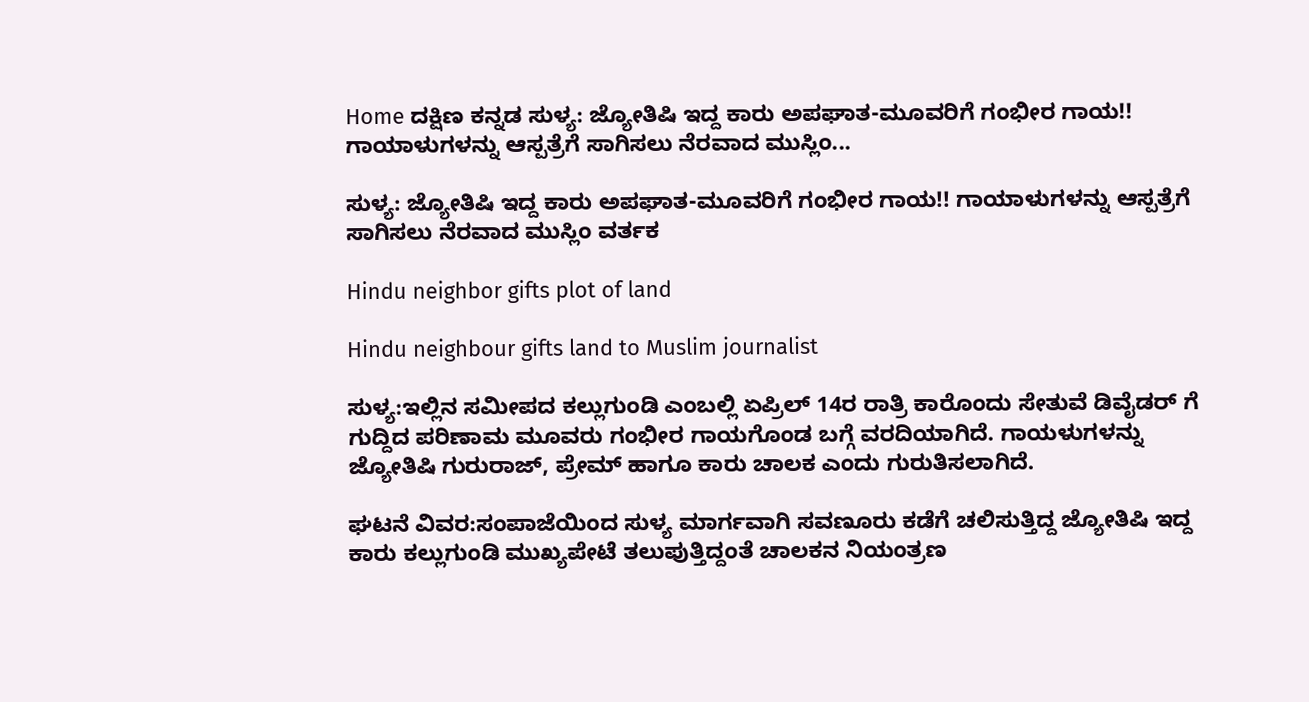Home ದಕ್ಷಿಣ ಕನ್ನಡ ಸುಳ್ಯ: ಜ್ಯೋತಿಷಿ ಇದ್ದ ಕಾರು ಅಪಘಾತ-ಮೂವರಿಗೆ ಗಂಭೀರ ಗಾಯ!! ಗಾಯಾಳುಗಳನ್ನು ಆಸ್ಪತ್ರೆಗೆ ಸಾಗಿಸಲು ನೆರವಾದ ಮುಸ್ಲಿಂ...

ಸುಳ್ಯ: ಜ್ಯೋತಿಷಿ ಇದ್ದ ಕಾರು ಅಪಘಾತ-ಮೂವರಿಗೆ ಗಂಭೀರ ಗಾಯ!! ಗಾಯಾಳುಗಳನ್ನು ಆಸ್ಪತ್ರೆಗೆ ಸಾಗಿಸಲು ನೆರವಾದ ಮುಸ್ಲಿಂ ವರ್ತಕ

Hindu neighbor gifts plot of land

Hindu neighbour gifts land to Muslim journalist

ಸುಳ್ಯ:ಇಲ್ಲಿನ ಸಮೀಪದ ಕಲ್ಲುಗುಂಡಿ ಎಂಬಲ್ಲಿ ಏಪ್ರಿಲ್ 14ರ ರಾತ್ರಿ ಕಾರೊಂದು ಸೇತುವೆ ಡಿವೈಡರ್ ಗೆ ಗುದ್ದಿದ ಪರಿಣಾಮ ಮೂವರು ಗಂಭೀರ ಗಾಯಗೊಂಡ ಬಗ್ಗೆ ವರದಿಯಾಗಿದೆ. ಗಾಯಳುಗಳನ್ನು ಜ್ಯೋತಿಷಿ ಗುರುರಾಜ್, ಪ್ರೇಮ್ ಹಾಗೂ ಕಾರು ಚಾಲಕ ಎಂದು ಗುರುತಿಸಲಾಗಿದೆ.

ಘಟನೆ ವಿವರ:ಸಂಪಾಜೆಯಿಂದ ಸುಳ್ಯ ಮಾರ್ಗವಾಗಿ ಸವಣೂರು ಕಡೆಗೆ ಚಲಿಸುತ್ತಿದ್ದ ಜ್ಯೋತಿಷಿ ಇದ್ದ ಕಾರು ಕಲ್ಲುಗುಂಡಿ ಮುಖ್ಯಪೇಟೆ ತಲುಪುತ್ತಿದ್ದಂತೆ ಚಾಲಕನ ನಿಯಂತ್ರಣ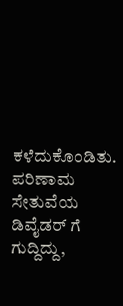ಕಳೆದುಕೊಂಡಿತು. ಪರಿಣಾಮ ಸೇತುವೆಯ ಡಿವೈಡರ್ ಗೆ ಗುದ್ದಿದ್ದು,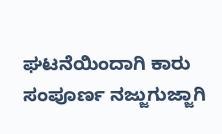ಘಟನೆಯಿಂದಾಗಿ ಕಾರು ಸಂಪೂರ್ಣ ನಜ್ಜುಗುಜ್ಜಾಗಿ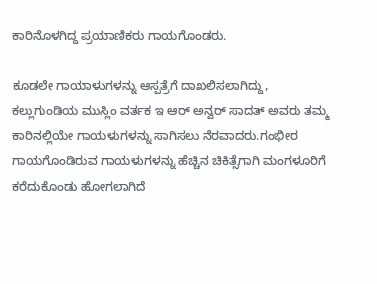ಕಾರಿನೊಳಗಿದ್ದ ಪ್ರಯಾಣಿಕರು ಗಾಯಗೊಂಡರು.

ಕೂಡಲೇ ಗಾಯಾಳುಗಳನ್ನು ಆಸ್ಪತ್ರೆಗೆ ದಾಖಲಿಸಲಾಗಿದ್ದು, ಕಲ್ಲುಗುಂಡಿಯ ಮುಸ್ಲಿಂ ವರ್ತಕ ಇ ಆರ್ ಅನ್ವರ್ ಸಾದತ್ ಅವರು ತಮ್ಮ ಕಾರಿನಲ್ಲಿಯೇ ಗಾಯಳುಗಳನ್ನು ಸಾಗಿಸಲು ನೆರವಾದರು.ಗಂಭೀರ ಗಾಯಗೊಂಡಿರುವ ಗಾಯಳುಗಳನ್ನು ಹೆಚ್ಚಿನ ಚಿಕಿತ್ಸೆಗಾಗಿ ಮಂಗಳೂರಿಗೆ ಕರೆದುಕೊಂಡು ಹೋಗಲಾಗಿದೆ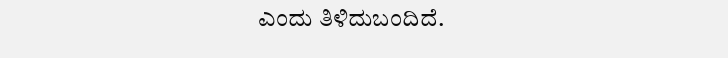ಎಂದು ತಿಳಿದುಬಂದಿದೆ.